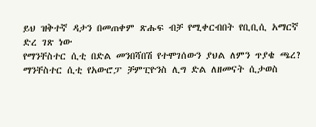ይህ ዝቅተኛ ዳታን በመጠቀም ጽሑፍ ብቻ የሚቀርብበት የቢቢሲ አማርኛ ድረ ገጽ ነው
የማንቸስተር ሲቲ በድል መንበሻበሽ የተሞገሰውን ያህል ለምን ጥያቄ ጫረ?
ማንቸስተር ሲቲ የአውሮፓ ቻምፒዮንስ ሊግ ድል ለዘመናት ሲታወስ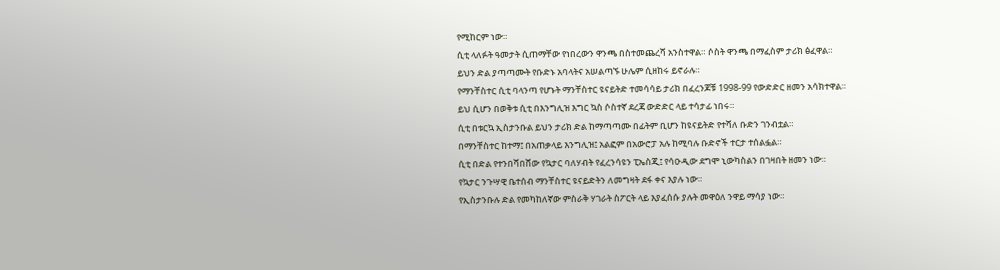የሚከርም ነው።
ሲቲ ላለፉት ዓመታት ሲጠማቸው የነበረውን ዋንጫ በስተመጨረሻ አንስተዋል። ሶስት ዋንጫ በማፈስም ታሪክ ፅፈዋል።
ይህን ድል ያጣጣሙት የቡድኑ አባላትና አሠልጣኙ ሁሌም ሲዘከሩ ይኖራሉ።
የማንቸስተር ሲቲ ባላንጣ የሆኑት ማንቸስተር ዩናይትድ ተመሳሳይ ታሪክ በፈረንጆቹ 1998-99 የውድድር ዘመን አሳክተዋል።
ይህ ሲሆን በወቅቱ ሲቲ በእንግሊዝ እግር ኳስ ሶስተኛ ደረጃ ውድድር ላይ ተሳታፊ ነበሩ።
ሲቲ በቱርኳ ኢስታንቡል ይህን ታሪክ ድል ከማጣጣሙ በፊትም ቢሆን ከዩናይትድ የተሻለ ቡድን ገንብቷል።
በማንቸስተር ከተማ፤ በአጠቃላይ እንግሊዝ፤ አልፎም በአውሮፓ አሉ ከሚባሉ ቡድኖች ተርታ ተሰልፏል።
ሲቲ በድል የተንበሻበሸው የኳታር ባለሃብት የፈረንሳዩን ፒኤስጂ፤ የሳዑዲው ደግሞ ኒውካስልን በገዛበት ዘመን ነው።
የኳታር ንጉሣዊ ቤተሰብ ማንቸስተር ዩናይድትን ለመግዛት ደፋ ቀና እያሉ ነው።
የኢስታንቡሉ ድል የመካከለኛው ምስራቅ ሃገራት ስፖርት ላይ እያፈሰሱ ያሉት መዋዕለ ንዋይ ማሳያ ነው።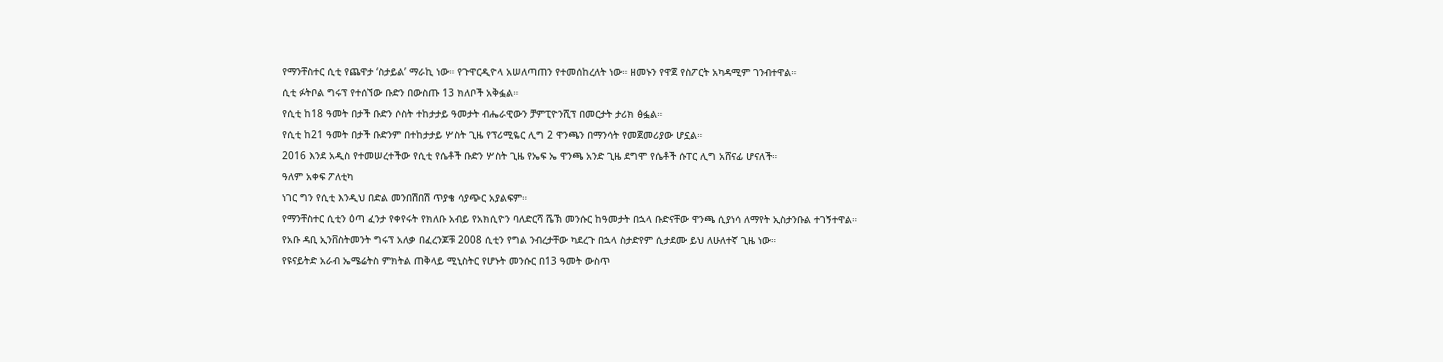የማንቸስተር ሲቲ የጨዋታ ‘ስታይል’ ማራኪ ነው። የጉዋርዲዮላ አሠለጣጠን የተመሰከረለት ነው። ዘመኑን የዋጀ የስፖርት አካዳሚም ገንብተዋል።
ሲቲ ፉትቦል ግሩፕ የተሰኘው ቡድን በውስጡ 13 ክለቦች አቅፏል።
የሲቲ ከ18 ዓመት በታች ቡድን ሶስት ተከታታይ ዓመታት ብሔራዊውን ቻምፒዮንሺፕ በመርታት ታሪክ ፅፏል።
የሲቲ ከ21 ዓመት በታች ቡድንም በተከታታይ ሦስት ጊዜ የፕሪሚዬር ሊግ 2 ዋንጫን በማንሳት የመጀመሪያው ሆኗል።
2016 እንደ አዲስ የተመሠረተችው የሲቲ የሴቶች ቡድን ሦስት ጊዜ የኤፍ ኤ ዋንጫ አንድ ጊዜ ደግሞ የሴቶች ሱፐር ሊግ አሸናፊ ሆናለች።
ዓለም አቀፍ ፖለቲካ
ነገር ግን የሲቲ እንዲህ በድል መንበሽበሽ ጥያቄ ሳያጭር አያልፍም።
የማንቸስተር ሲቲን ዕጣ ፈንታ የቀየሩት የክለቡ አብይ የአክሲዮን ባለድርሻ ሼኽ መንሱር ከዓመታት በኋላ ቡድናቸው ዋንጫ ሲያነሳ ለማየት ኢስታንቡል ተገኝተዋል።
የአቡ ዳቢ ኢንቨስትመንት ግሩፕ አለቃ በፈረንጆቹ 2008 ሲቲን የግል ንብረታቸው ካደረጉ በኋላ ስታድየም ሲታደሙ ይህ ለሁለተኛ ጊዜ ነው።
የዩናይትድ አራብ ኤሜሬትስ ምክትል ጠቅላይ ሚኒስትር የሆኑት መንሱር በ13 ዓመት ውስጥ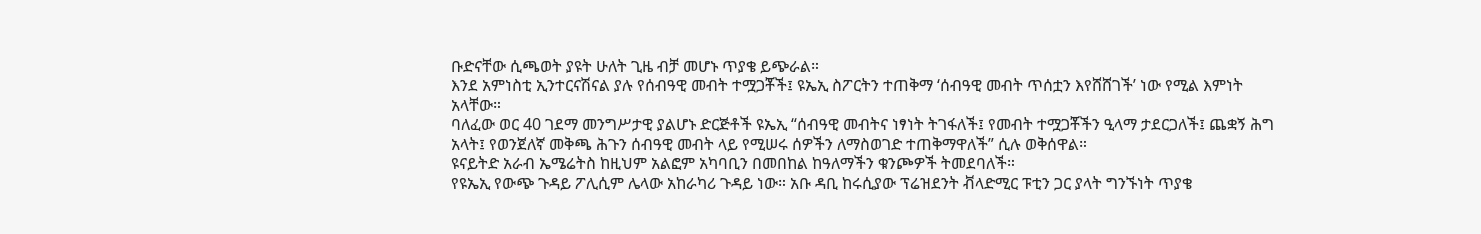ቡድናቸው ሲጫወት ያዩት ሁለት ጊዜ ብቻ መሆኑ ጥያቄ ይጭራል።
እንደ አምነስቲ ኢንተርናሽናል ያሉ የሰብዓዊ መብት ተሟጋቾች፤ ዩኤኢ ስፖርትን ተጠቅማ ‘ሰብዓዊ መብት ጥሰቷን እየሸሸገች’ ነው የሚል እምነት አላቸው።
ባለፈው ወር 40 ገደማ መንግሥታዊ ያልሆኑ ድርጅቶች ዩኤኢ “ሰብዓዊ መብትና ነፃነት ትገፋለች፤ የመብት ተሟጋቾችን ዒላማ ታደርጋለች፤ ጨቋኝ ሕግ አላት፤ የወንጀለኛ መቅጫ ሕጉን ሰብዓዊ መብት ላይ የሚሠሩ ሰዎችን ለማስወገድ ተጠቅማዋለች” ሲሉ ወቅሰዋል።
ዩናይትድ አራብ ኤሜሬትስ ከዚህም አልፎም አካባቢን በመበከል ከዓለማችን ቁንጮዎች ትመደባለች።
የዩኤኢ የውጭ ጉዳይ ፖሊሲም ሌላው አከራካሪ ጉዳይ ነው። አቡ ዳቢ ከሩሲያው ፕሬዝደንት ቭላድሚር ፑቲን ጋር ያላት ግንኙነት ጥያቄ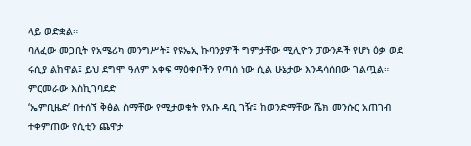ላይ ወድቋል።
ባለፈው መጋቢት የአሜሪካ መንግሥት፤ የዩኤኢ ኩባንያዎች ግምታቸው ሚሊዮን ፓውንዶች የሆነ ዕቃ ወደ ሩሲያ ልከዋል፤ ይህ ደግሞ ዓለም አቀፍ ማዕቀቦችን የጣሰ ነው ሲል ሁኔታው እንዳሳሰበው ገልጧል።
ምርመራው እስኪገባደድ
‘ኤምቢዜድ’ በተሰኘ ቅፅል ስማቸው የሚታወቁት የአቡ ዳቢ ገዥ፤ ከወንድማቸው ሼክ መንሱር አጠገብ ተቀምጠው የሲቲን ጨዋታ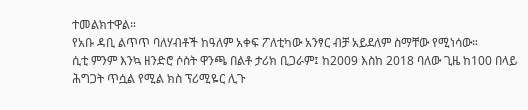ተመልክተዋል።
የአቡ ዳቢ ልጥጥ ባለሃብቶች ከዓለም አቀፍ ፖለቲካው አንፃር ብቻ አይደለም ስማቸው የሚነሳው።
ሲቲ ምንም እንኳ ዘንድሮ ሶስት ዋንጫ በልቶ ታሪክ ቢጋራም፤ ከ2009 እስከ 2018 ባለው ጊዜ ከ100 በላይ ሕግጋት ጥሷል የሚል ክስ ፕሪሚዬር ሊጉ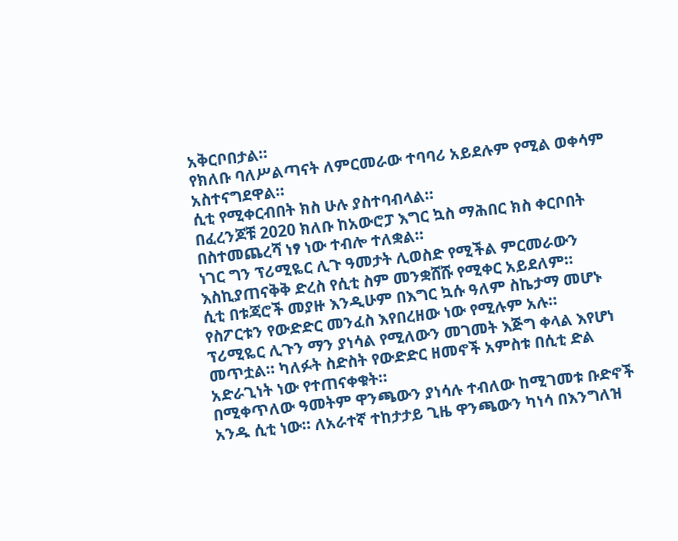አቅርቦበታል።
የክለቡ ባለሥልጣናት ለምርመራው ተባባሪ አይደሉም የሚል ወቀሳም አስተናግደዋል።
ሲቲ የሚቀርብበት ክስ ሁሉ ያስተባብላል።
በፈረንጆቹ 2020 ክለቡ ከአውሮፓ እግር ኳስ ማሕበር ክስ ቀርቦበት በስተመጨረሻ ነፃ ነው ተብሎ ተለቋል።
ነገር ግን ፕሪሚዬር ሊጉ ዓመታት ሊወስድ የሚችል ምርመራውን እስኪያጠናቅቅ ድረስ የሲቲ ስም መንቋሸሹ የሚቀር አይደለም።
ሲቲ በቱጃሮች መያዙ እንዲሁም በእግር ኳሱ ዓለም ስኬታማ መሆኑ የስፖርቱን የውድድር መንፈስ እየበረዘው ነው የሚሉም አሉ።
ፕሪሚዬር ሊጉን ማን ያነሳል የሚለውን መገመት እጅግ ቀላል እየሆነ መጥቷል። ካለፉት ስድስት የውድድር ዘመኖች አምስቱ በሲቲ ድል አድራጊነት ነው የተጠናቀቁት።
በሚቀጥለው ዓመትም ዋንጫውን ያነሳሉ ተብለው ከሚገመቱ ቡድኖች አንዱ ሲቲ ነው። ለአራተኛ ተከታታይ ጊዜ ዋንጫውን ካነሳ በእንግለዝ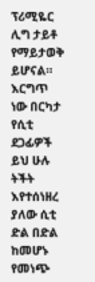ፕሪሚዬር ሊግ ታይቶ የማይታወቅ ይሆናል።
እርግጥ ነው በርካታ የሲቲ ደጋፊዎች ይህ ሁሉ ትችት እየተሰነዘረ ያለው ሲቲ ድል በድል ከመሆኑ የመነጭ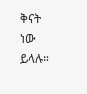ቅናት ነው ይላሉ።